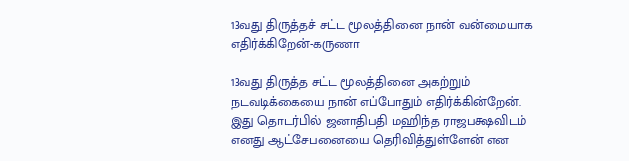13வது திருத்தச் சட்ட மூலத்தினை நான் வன்மையாக எதிர்க்கிறேன்-கருணா

13வது திருத்த சட்ட மூலத்தினை அகற்றும் நடவடிக்கையை நான் எப்போதும் எதிர்க்கின்றேன். இது தொடர்பில் ஜனாதிபதி மஹிந்த ராஜபக்ஷவிடம் எனது ஆட்சேபனையை தெரிவித்துள்ளேன் என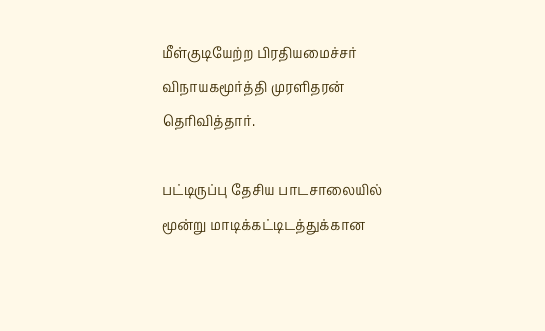மீள்குடியேற்ற பிரதியமைச்சர் விநாயகமூர்த்தி முரளிதரன் தெரிவித்தார்.

பட்டிருப்பு தேசிய பாடசாலையில் மூன்று மாடிக்கட்டிடத்துக்கான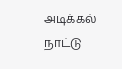அடிக்கல் நாட்டு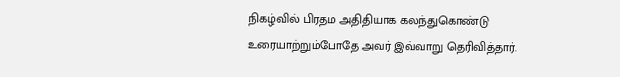நிகழ்வில் பிரதம அதிதியாக கலந்துகொண்டு உரையாற்றும்போதே அவர் இவ்வாறு தெரிவித்தார்.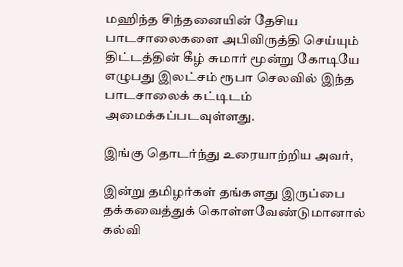மஹிந்த சிந்தனையின் தேசிய பாடசாலைகளை அபிவிருத்தி செய்யும் திட்டத்தின் கீழ் சுமார் மூன்று கோடியே எழுபது இலட்சம் ரூபா செலவில் இந்த பாடசாலைக் கட்டிடம் அமைக்கப்படவுள்ளது.

இங்கு தொடர்ந்து உரையாற்றிய அவர்,

இன்று தமிழர்கள் தங்களது இருப்பை தக்கவைத்துக் கொள்ளவேண்டுமானால் கல்வி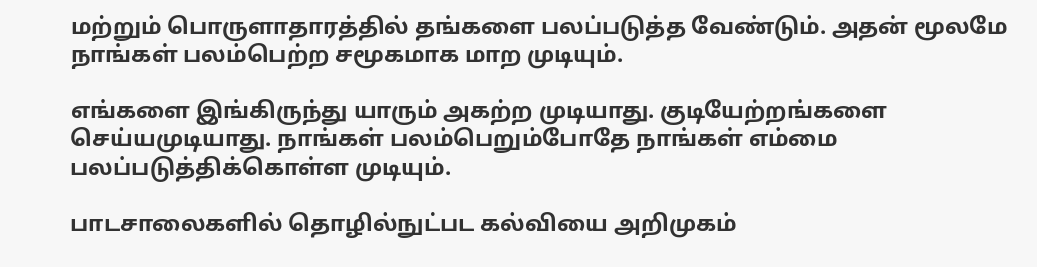மற்றும் பொருளாதாரத்தில் தங்களை பலப்படுத்த வேண்டும். அதன் மூலமே நாங்கள் பலம்பெற்ற சமூகமாக மாற முடியும்.

எங்களை இங்கிருந்து யாரும் அகற்ற முடியாது. குடியேற்றங்களை செய்யமுடியாது. நாங்கள் பலம்பெறும்போதே நாங்கள் எம்மை பலப்படுத்திக்கொள்ள முடியும்.

பாடசாலைகளில் தொழில்நுட்பட கல்வியை அறிமுகம்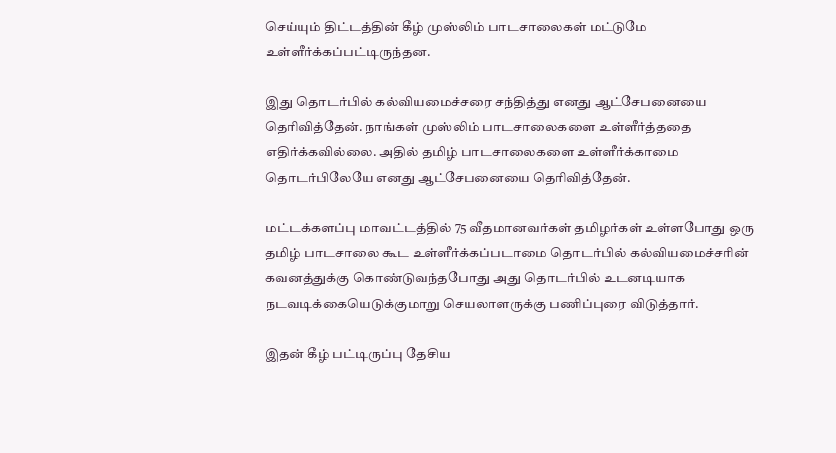செய்யும் திட்டத்தின் கீழ் முஸ்லிம் பாடசாலைகள் மட்டுமே உள்ளீர்க்கப்பட்டிருந்தன.

இது தொடர்பில் கல்வியமைச்சரை சந்தித்து எனது ஆட்சேபனையை தெரிவித்தேன். நாங்கள் முஸ்லிம் பாடசாலைகளை உள்ளீர்த்ததை எதிர்க்கவில்லை. அதில் தமிழ் பாடசாலைகளை உள்ளீர்க்காமை தொடர்பிலேயே எனது ஆட்சேபனையை தெரிவித்தேன்.

மட்டக்களப்பு மாவட்டத்தில் 75 வீதமானவர்கள் தமிழர்கள் உள்ளபோது ஒரு தமிழ் பாடசாலை கூட உள்ளீர்க்கப்படாமை தொடர்பில் கல்வியமைச்சரின் கவனத்துக்கு கொண்டுவந்தபோது அது தொடர்பில் உடனடியாக நடவடிக்கையெடுக்குமாறு செயலாளருக்கு பணிப்புரை விடுத்தார்.

இதன் கீழ் பட்டிருப்பு தேசிய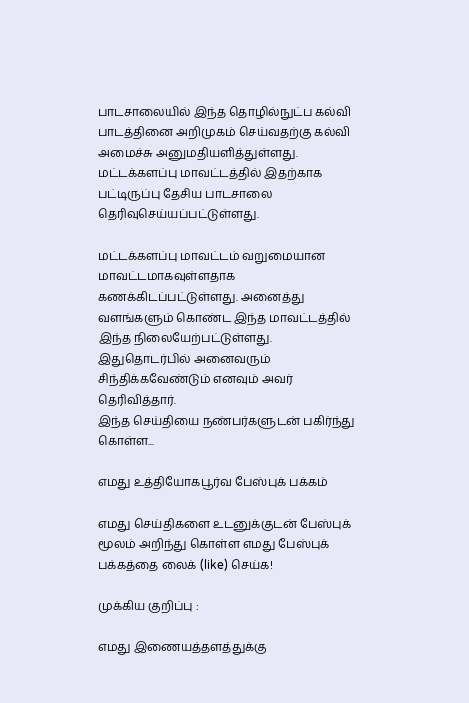பாடசாலையில் இந்த தொழில்நுட்ப கல்வி பாடத்தினை அறிமுகம் செய்வதற்கு கல்வி அமைச்சு அனுமதியளித்துள்ளது. மட்டக்களப்பு மாவட்டத்தில் இதற்காக பட்டிருப்பு தேசிய பாடசாலை தெரிவுசெய்யப்பட்டுள்ளது.

மட்டக்களப்பு மாவட்டம் வறுமையான மாவட்டமாகவுள்ளதாக கணக்கிடப்பட்டுள்ளது. அனைத்து வளங்களும் கொண்ட இந்த மாவட்டத்தில் இந்த நிலையேற்பட்டுள்ளது. இதுதொடர்பில் அனைவரும் சிந்திக்கவேண்டும் எனவும் அவர் தெரிவித்தார்.
இந்த செய்தியை நண்பர்களுடன் பகிர்ந்து கொள்ள...

எமது உத்தியோகபூர்வ பேஸ்புக் பக்கம்

எமது செய்திகளை உடனுக்குடன் பேஸ்புக் மூலம் அறிந்து கொள்ள எமது பேஸ்புக் பக்கத்தை லைக் (like) செய்க!

முக்கிய குறிப்பு :

எமது இணையத்தளத்துக்கு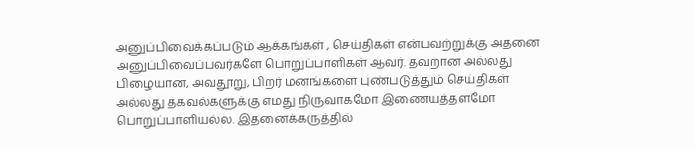அனுப்பிவைக்கப்படும் ஆக்கங்கள் , செய்திகள் என்பவற்றுக்கு அதனை அனுப்பிவைப்பவர்களே பொறுப்பாளிகள் ஆவர். தவறான அல்லது பிழையான, அவதூறு, பிறர் மனங்களை புண்படுத்தும் செய்திகள் அல்லது தகவல்களுக்கு எமது நிருவாகமோ இணையத்தளமோ பொறுப்பாளியல்ல. இதனைக்கருத்தில்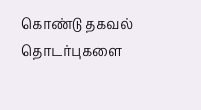கொண்டு தகவல் தொடர்புகளை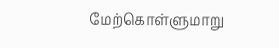மேற்கொள்ளுமாறு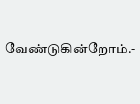வேண்டுகின்றோம்.-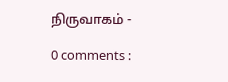நிருவாகம் -

0 comments :